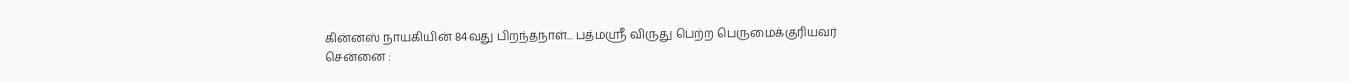கின்னஸ் நாயகியின் 84வது பிறந்தநாள்... பத்மஸ்ரீ விருது பெற்ற பெருமைக்குரியவர்
சென்னை :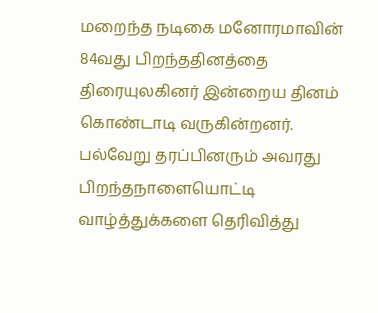மறைந்த நடிகை மனோரமாவின் 84வது பிறந்ததினத்தை திரையுலகினர் இன்றைய தினம் கொண்டாடி வருகின்றனர்.
பல்வேறு தரப்பினரும் அவரது பிறந்தநாளையொட்டி வாழ்த்துக்களை தெரிவித்து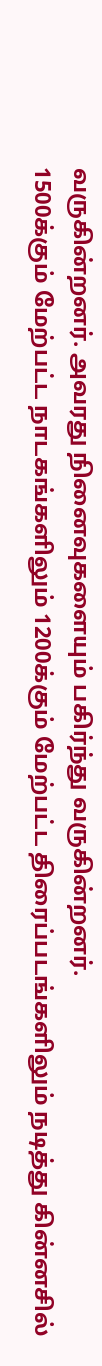வருகின்றனர். அவரது நினைவுகளையும் பகிர்ந்து வருகின்றனர்.
1500க்கும் மேற்பட்ட நாடகங்களிலும் 1200க்கும் மேற்பட்ட திரைப்படங்களிலும் நடித்து கின்னசில்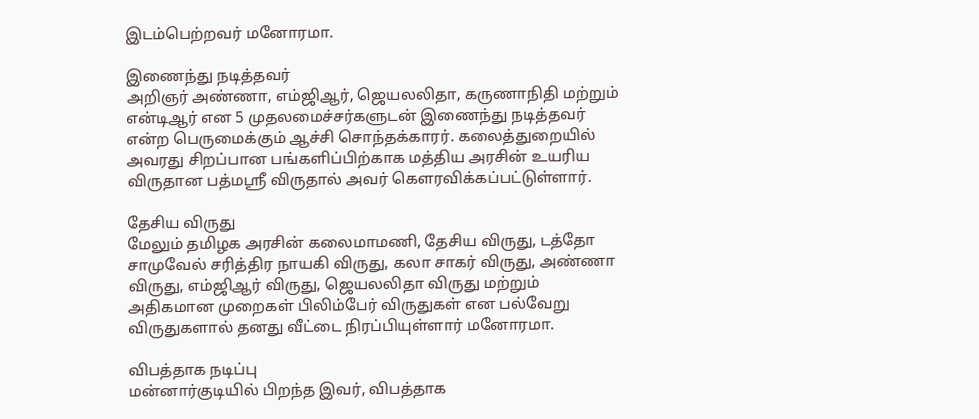இடம்பெற்றவர் மனோரமா.

இணைந்து நடித்தவர்
அறிஞர் அண்ணா, எம்ஜிஆர், ஜெயலலிதா, கருணாநிதி மற்றும் என்டிஆர் என 5 முதலமைச்சர்களுடன் இணைந்து நடித்தவர் என்ற பெருமைக்கும் ஆச்சி சொந்தக்காரர். கலைத்துறையில் அவரது சிறப்பான பங்களிப்பிற்காக மத்திய அரசின் உயரிய விருதான பத்மஸ்ரீ விருதால் அவர் கௌரவிக்கப்பட்டுள்ளார்.

தேசிய விருது
மேலும் தமிழக அரசின் கலைமாமணி, தேசிய விருது, டத்தோ சாமுவேல் சரித்திர நாயகி விருது, கலா சாகர் விருது, அண்ணா விருது, எம்ஜிஆர் விருது, ஜெயலலிதா விருது மற்றும் அதிகமான முறைகள் பிலிம்பேர் விருதுகள் என பல்வேறு விருதுகளால் தனது வீட்டை நிரப்பியுள்ளார் மனோரமா.

விபத்தாக நடிப்பு
மன்னார்குடியில் பிறந்த இவர், விபத்தாக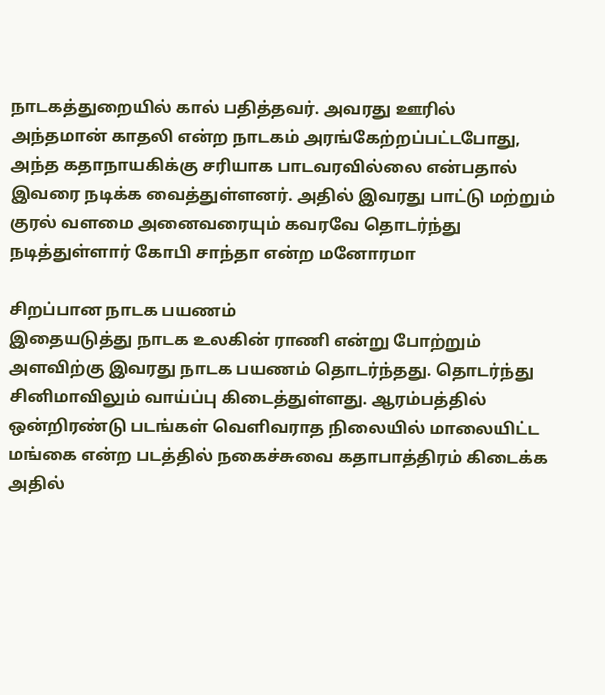நாடகத்துறையில் கால் பதித்தவர். அவரது ஊரில் அந்தமான் காதலி என்ற நாடகம் அரங்கேற்றப்பட்டபோது, அந்த கதாநாயகிக்கு சரியாக பாடவரவில்லை என்பதால் இவரை நடிக்க வைத்துள்ளனர். அதில் இவரது பாட்டு மற்றும் குரல் வளமை அனைவரையும் கவரவே தொடர்ந்து நடித்துள்ளார் கோபி சாந்தா என்ற மனோரமா

சிறப்பான நாடக பயணம்
இதையடுத்து நாடக உலகின் ராணி என்று போற்றும் அளவிற்கு இவரது நாடக பயணம் தொடர்ந்தது. தொடர்ந்து சினிமாவிலும் வாய்ப்பு கிடைத்துள்ளது. ஆரம்பத்தில் ஒன்றிரண்டு படங்கள் வெளிவராத நிலையில் மாலையிட்ட மங்கை என்ற படத்தில் நகைச்சுவை கதாபாத்திரம் கிடைக்க அதில்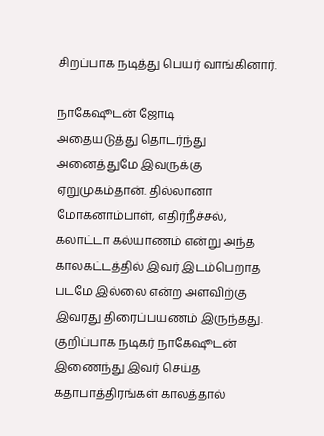சிறப்பாக நடித்து பெயர் வாங்கினார்.

நாகேஷூடன் ஜோடி
அதையடுத்து தொடர்ந்து அனைத்துமே இவருக்கு ஏறுமுகம்தான். தில்லானா மோகனாம்பாள், எதிர்நீச்சல், கலாட்டா கல்யாணம் என்று அந்த காலகட்டத்தில் இவர் இடம்பெறாத படமே இல்லை என்ற அளவிற்கு இவரது திரைப்பயணம் இருந்தது. குறிப்பாக நடிகர் நாகேஷூடன் இணைந்து இவர் செய்த கதாபாத்திரங்கள் காலத்தால்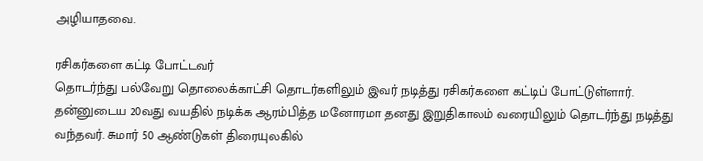அழியாதவை.

ரசிகர்களை கட்டி போட்டவர்
தொடர்ந்து பல்வேறு தொலைக்காட்சி தொடர்களிலும் இவர் நடித்து ரசிகர்களை கட்டிப் போட்டுள்ளார். தன்னுடைய 20வது வயதில் நடிக்க ஆரம்பித்த மனோரமா தனது இறுதிகாலம் வரையிலும் தொடர்ந்து நடித்து வந்தவர். சுமார் 50 ஆண்டுகள் திரையுலகில்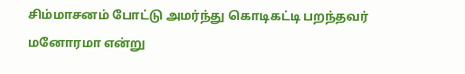சிம்மாசனம் போட்டு அமர்ந்து கொடிகட்டி பறந்தவர் மனோரமா என்று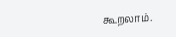கூறலாம்.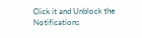Click it and Unblock the Notifications